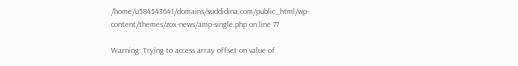/home/u584543641/domains/suddidina.com/public_html/wp-content/themes/zox-news/amp-single.php on line 77

Warning: Trying to access array offset on value of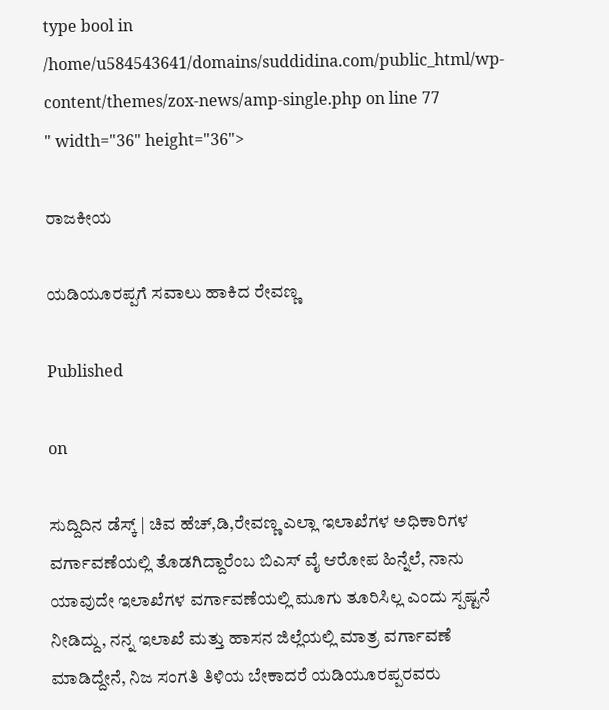type bool in /home/u584543641/domains/suddidina.com/public_html/wp-content/themes/zox-news/amp-single.php on line 77
" width="36" height="36">

ರಾಜಕೀಯ

ಯಡಿಯೂರಪ್ಪಗೆ ಸವಾಲು ಹಾಕಿದ ರೇವಣ್ಣ

Published

on

ಸುದ್ದಿದಿನ ಡೆಸ್ಕ್ | ಚಿವ ಹೆಚ್,ಡಿ,ರೇವಣ್ಣ ಎಲ್ಲಾ ಇಲಾಖೆಗಳ ಅಧಿಕಾರಿಗಳ ವರ್ಗಾವಣೆಯಲ್ಲಿ ತೊಡಗಿದ್ದಾರೆಂಬ ಬಿಎಸ್ ವೈ ಆರೋಪ ಹಿನ್ನೆಲೆ, ನಾನು ಯಾವುದೇ ಇಲಾಖೆಗಳ ವರ್ಗಾವಣೆಯಲ್ಲಿ ಮೂಗು ತೂರಿಸಿಲ್ಲ ಎಂದು ಸ್ಪಷ್ಟನೆ ನೀಡಿದ್ದು, ನನ್ನ ಇಲಾಖೆ ಮತ್ತು ಹಾಸನ ಜಿಲ್ಲೆಯಲ್ಲಿ ಮಾತ್ರ ವರ್ಗಾವಣೆ ಮಾಡಿದ್ದೇನೆ, ನಿಜ ಸಂಗತಿ ತಿಳಿಯ ಬೇಕಾದರೆ ಯಡಿಯೂರಪ್ಪರವರು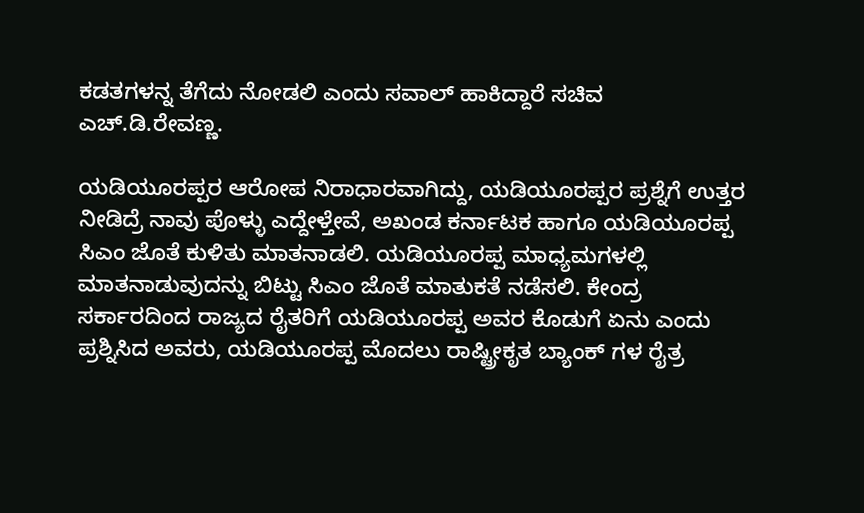ಕಡತಗಳನ್ನ ತೆಗೆದು ನೋಡಲಿ ಎಂದು ಸವಾಲ್ ಹಾಕಿದ್ದಾರೆ ಸಚಿವ ಎಚ್.ಡಿ.ರೇವಣ್ಣ.

ಯಡಿಯೂರಪ್ಪರ ಆರೋಪ ನಿರಾಧಾರವಾಗಿದ್ದು, ಯಡಿಯೂರಪ್ಪರ ಪ್ರಶ್ನೆಗೆ ಉತ್ತರ ನೀಡಿದ್ರೆ ನಾವು ಪೊಳ್ಳು ಎದ್ದೇಳ್ತೇವೆ, ಅಖಂಡ ಕರ್ನಾಟಕ ಹಾಗೂ ಯಡಿಯೂರಪ್ಪ ಸಿಎಂ ಜೊತೆ ಕುಳಿತು ಮಾತನಾಡಲಿ. ಯಡಿಯೂರಪ್ಪ ಮಾಧ್ಯಮಗಳಲ್ಲಿ ಮಾತನಾಡುವುದನ್ನು ಬಿಟ್ಟು ಸಿಎಂ ಜೊತೆ ಮಾತುಕತೆ ನಡೆಸಲಿ. ಕೇಂದ್ರ ಸರ್ಕಾರದಿಂದ ರಾಜ್ಯದ ರೈತರಿಗೆ ಯಡಿಯೂರಪ್ಪ ಅವರ ಕೊಡುಗೆ ಏನು ಎಂದು ಪ್ರಶ್ನಿಸಿದ ಅವರು, ಯಡಿಯೂರಪ್ಪ ಮೊದಲು ರಾಷ್ಟ್ರೀಕೃತ ಬ್ಯಾಂಕ್ ಗಳ ರೈತ್ರ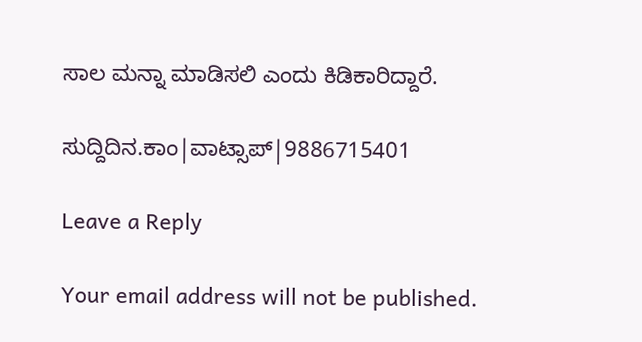ಸಾಲ ಮನ್ನಾ ಮಾಡಿಸಲಿ ಎಂದು ಕಿಡಿಕಾರಿದ್ದಾರೆ.

ಸುದ್ದಿದಿನ.ಕಾಂ|ವಾಟ್ಸಾಪ್|9886715401

Leave a Reply

Your email address will not be published.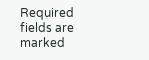Required fields are marked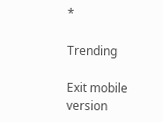*

Trending

Exit mobile version